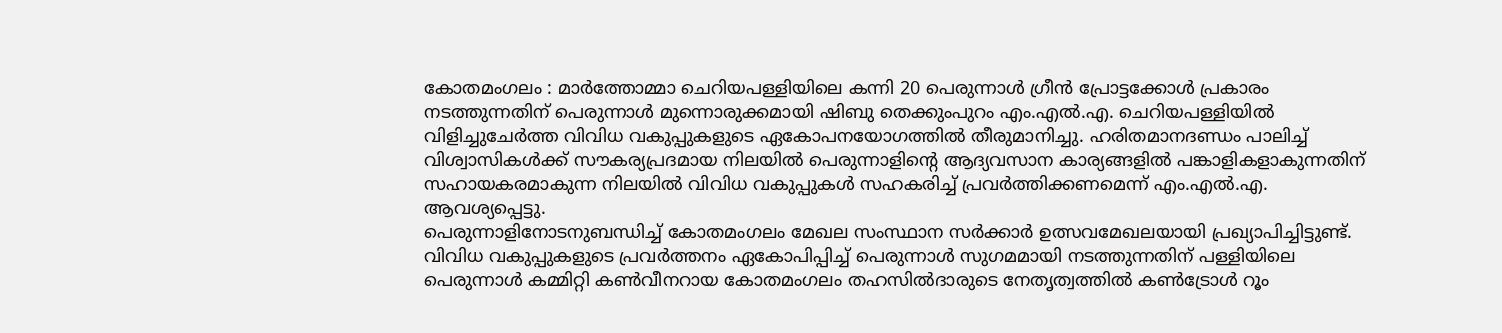കോതമംഗലം : മാർത്തോമ്മാ ചെറിയപള്ളിയിലെ കന്നി 20 പെരുന്നാൾ ഗ്രീൻ പ്രോട്ടക്കോൾ പ്രകാരം നടത്തുന്നതിന് പെരുന്നാൾ മുന്നൊരുക്കമായി ഷിബു തെക്കുംപുറം എം.എൽ.എ. ചെറിയപള്ളിയിൽ വിളിച്ചുചേർത്ത വിവിധ വകുപ്പുകളുടെ ഏകോപനയോഗത്തിൽ തീരുമാനിച്ചു. ഹരിതമാനദണ്ഡം പാലിച്ച് വിശ്വാസികൾക്ക് സൗകര്യപ്രദമായ നിലയിൽ പെരുന്നാളിന്റെ ആദ്യവസാന കാര്യങ്ങളിൽ പങ്കാളികളാകുന്നതിന് സഹായകരമാകുന്ന നിലയിൽ വിവിധ വകുപ്പുകൾ സഹകരിച്ച് പ്രവർത്തിക്കണമെന്ന് എം.എൽ.എ. ആവശ്യപ്പെട്ടു.
പെരുന്നാളിനോടനുബന്ധിച്ച് കോതമംഗലം മേഖല സംസ്ഥാന സർക്കാർ ഉത്സവമേഖലയായി പ്രഖ്യാപിച്ചിട്ടുണ്ട്. വിവിധ വകുപ്പുകളുടെ പ്രവർത്തനം ഏകോപിപ്പിച്ച് പെരുന്നാൾ സുഗമമായി നടത്തുന്നതിന് പള്ളിയിലെ പെരുന്നാൾ കമ്മിറ്റി കൺവീനറായ കോതമംഗലം തഹസിൽദാരുടെ നേതൃത്വത്തിൽ കൺട്രോൾ റൂം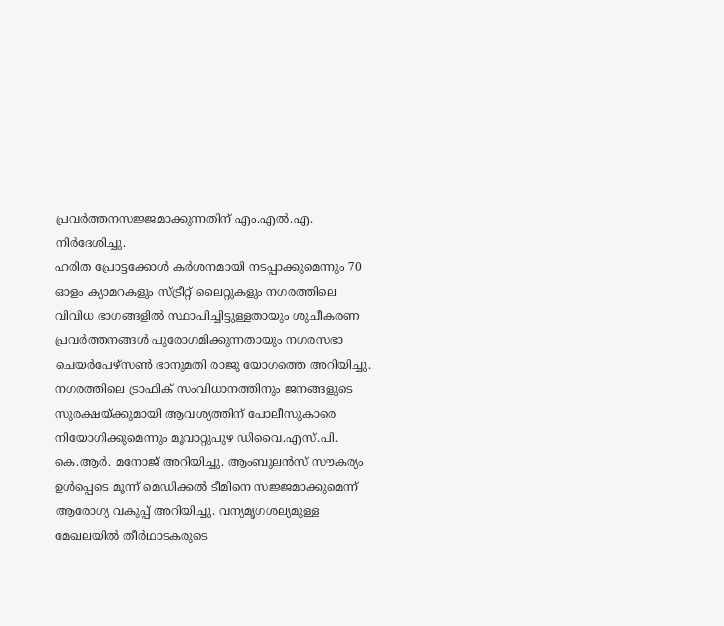പ്രവർത്തനസജ്ജമാക്കുന്നതിന് എം.എൽ.എ. നിർദേശിച്ചു.
ഹരിത പ്രോട്ടക്കോൾ കർശനമായി നടപ്പാക്കുമെന്നും 70 ഓളം ക്യാമറകളും സ്ട്രീറ്റ് ലൈറ്റുകളും നഗരത്തിലെ വിവിധ ഭാഗങ്ങളിൽ സ്ഥാപിച്ചിട്ടുള്ളതായും ശുചീകരണ പ്രവർത്തനങ്ങൾ പുരോഗമിക്കുന്നതായും നഗരസഭാ ചെയർപേഴ്സൺ ഭാനുമതി രാജു യോഗത്തെ അറിയിച്ചു.
നഗരത്തിലെ ട്രാഫിക് സംവിധാനത്തിനും ജനങ്ങളുടെ സുരക്ഷയ്ക്കുമായി ആവശ്യത്തിന് പോലീസുകാരെ നിയോഗിക്കുമെന്നും മൂവാറ്റുപുഴ ഡിവൈ.എസ്.പി. കെ.ആർ. മനോജ് അറിയിച്ചു. ആംബുലൻസ് സൗകര്യം ഉൾപ്പെടെ മൂന്ന് മെഡിക്കൽ ടീമിനെ സജ്ജമാക്കുമെന്ന് ആരോഗ്യ വകുപ്പ് അറിയിച്ചു. വന്യമൃഗശല്യമുള്ള മേഖലയിൽ തീർഥാടകരുടെ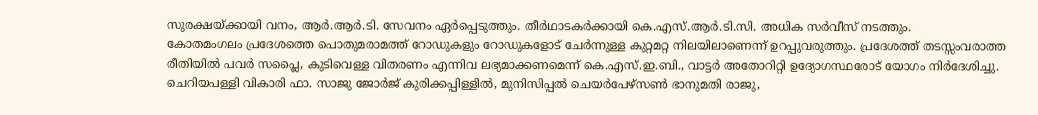സുരക്ഷയ്ക്കായി വനം, ആർ.ആർ.ടി. സേവനം ഏർപ്പെടുത്തും. തീർഥാടകർക്കായി കെ.എസ്.ആർ.ടി.സി. അധിക സർവീസ് നടത്തും.
കോതമംഗലം പ്രദേശത്തെ പൊതുമരാമത്ത് റോഡുകളും റോഡുകളോട് ചേർന്നുള്ള കുറ്റമറ്റ നിലയിലാണെന്ന് ഉറപ്പുവരുത്തും. പ്രദേശത്ത് തടസ്സംവരാത്ത രീതിയിൽ പവർ സപ്ലൈ, കുടിവെള്ള വിതരണം എന്നിവ ലഭ്യമാക്കണമെന്ന് കെ.എസ്.ഇ.ബി., വാട്ടർ അതോറിറ്റി ഉദ്യോഗസ്ഥരോട് യോഗം നിർദേശിച്ചു.
ചെറിയപള്ളി വികാരി ഫാ. സാജു ജോർജ് കുരിക്കപ്പിള്ളിൽ, മുനിസിപ്പൽ ചെയർപേഴ്സൺ ഭാനുമതി രാജു,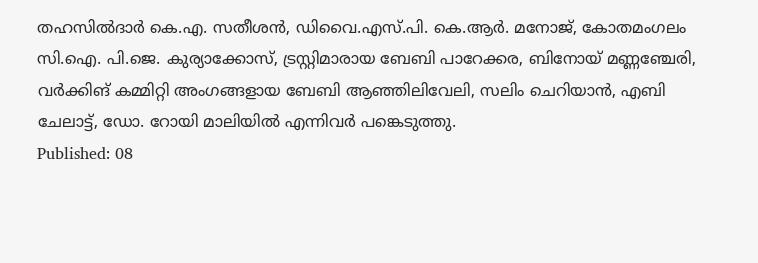തഹസിൽദാർ കെ.എ. സതീശൻ, ഡിവൈ.എസ്.പി. കെ.ആർ. മനോജ്, കോതമംഗലം സി.ഐ. പി.ജെ. കുര്യാക്കോസ്, ട്രസ്റ്റിമാരായ ബേബി പാറേക്കര, ബിനോയ് മണ്ണഞ്ചേരി, വർക്കിങ് കമ്മിറ്റി അംഗങ്ങളായ ബേബി ആഞ്ഞിലിവേലി, സലിം ചെറിയാൻ, എബി ചേലാട്ട്, ഡോ. റോയി മാലിയിൽ എന്നിവർ പങ്കെടുത്തു.
Published: 08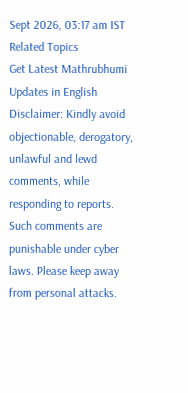Sept 2026, 03:17 am IST
Related Topics
Get Latest Mathrubhumi Updates in English
Disclaimer: Kindly avoid objectionable, derogatory, unlawful and lewd comments, while responding to reports. Such comments are punishable under cyber laws. Please keep away from personal attacks.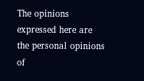The opinions expressed here are the personal opinions of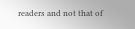readers and not that of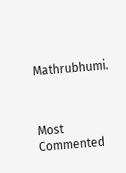Mathrubhumi.



Most Commented